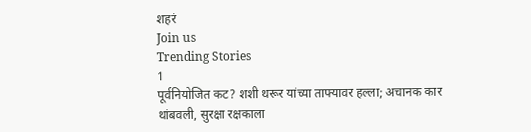शहरं
Join us
Trending Stories
1
पूर्वनियोजित कट? शशी थरूर यांच्या ताफ्यावर हल्ला; अचानक कार थांबवली, सुरक्षा रक्षकाला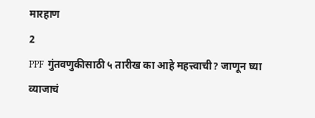मारहाण
2
PPF गुंतवणुकीसाठी ५ तारीख का आहे महत्त्वाची? जाणून घ्या व्याजाचं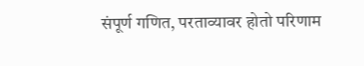संपूर्ण गणित, परताव्यावर होतो परिणाम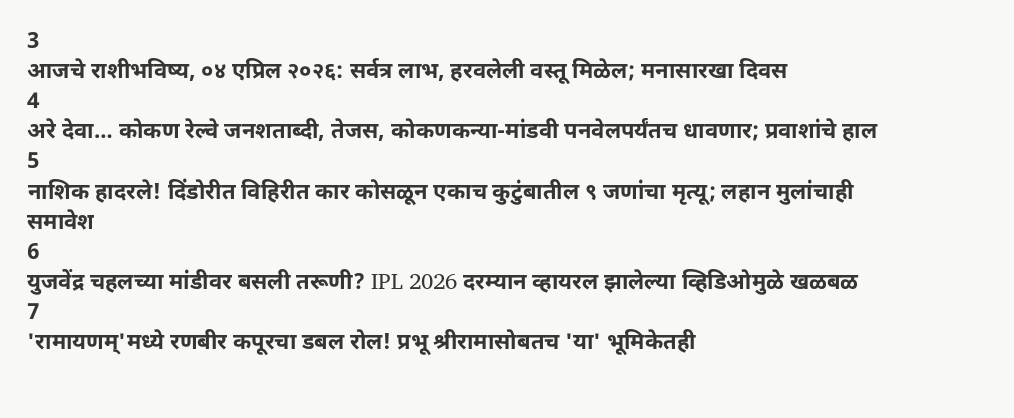3
आजचे राशीभविष्य, ०४ एप्रिल २०२६: सर्वत्र लाभ, हरवलेली वस्तू मिळेल; मनासारखा दिवस
4
अरे देवा… कोकण रेल्वे जनशताब्दी, तेजस, कोकणकन्या-मांडवी पनवेलपर्यंतच धावणार; प्रवाशांचे हाल
5
नाशिक हादरले! दिंडोरीत विहिरीत कार कोसळून एकाच कुटुंबातील ९ जणांचा मृत्यू; लहान मुलांचाही समावेश
6
युजवेंद्र चहलच्या मांडीवर बसली तरूणी? IPL 2026 दरम्यान व्हायरल झालेल्या व्हिडिओमुळे खळबळ
7
'रामायणम्'मध्ये रणबीर कपूरचा डबल रोल! प्रभू श्रीरामासोबतच 'या' भूमिकेतही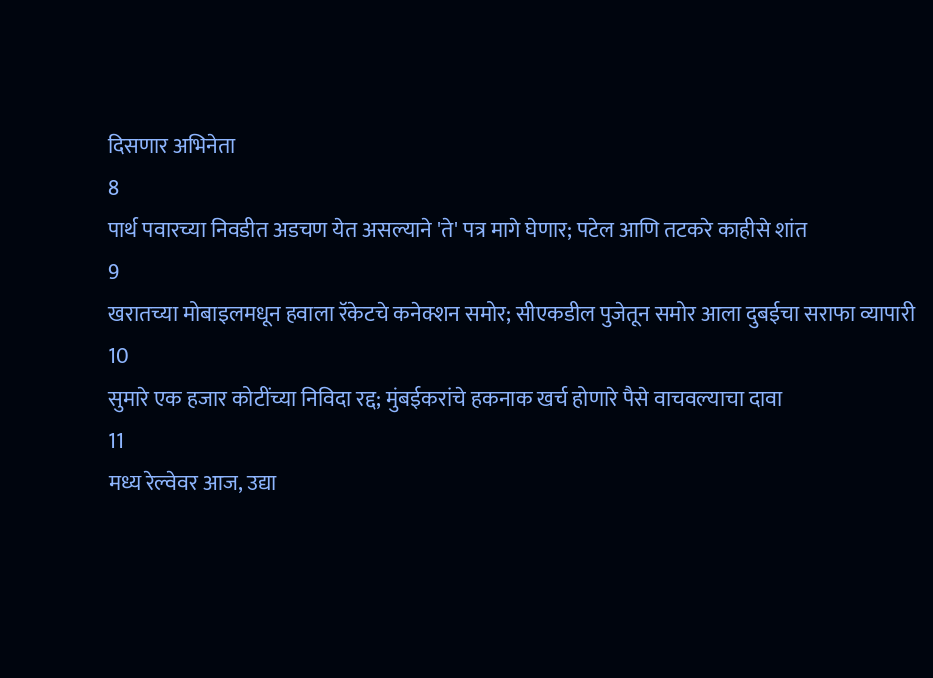दिसणार अभिनेता
8
पार्थ पवारच्या निवडीत अडचण येत असल्याने 'ते' पत्र मागे घेणार; पटेल आणि तटकरे काहीसे शांत
9
खरातच्या मोबाइलमधून हवाला रॅकेटचे कनेक्शन समोर; सीएकडील पुजेतून समोर आला दुबईचा सराफा व्यापारी
10
सुमारे एक हजार कोटींच्या निविदा रद्द; मुंबईकरांचे हकनाक खर्च होणारे पैसे वाचवल्याचा दावा
11
मध्य रेल्वेवर आज, उद्या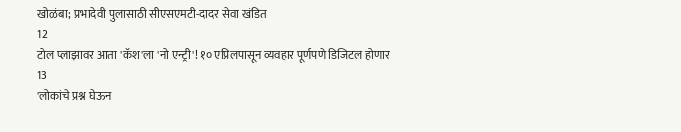खोळंबा; प्रभादेवी पुलासाठी सीएसएमटी-दादर सेवा खंडित
12
टोल प्लाझावर आता 'कॅश'ला 'नो एन्ट्री'! १० एप्रिलपासून व्यवहार पूर्णपणे डिजिटल होणार
13
'लोकांचे प्रश्न घेऊन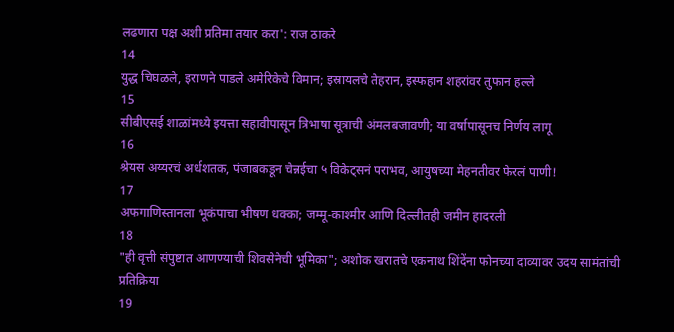लढणारा पक्ष अशी प्रतिमा तयार करा': राज ठाकरे
14
युद्ध चिघळले, इराणने पाडले अमेरिकेचे विमान; इस्रायलचे तेहरान, इस्फहान शहरांवर तुफान हल्ले
15
सीबीएसई शाळांमध्ये इयत्ता सहावीपासून त्रिभाषा सूत्राची अंमलबजावणी; या वर्षापासूनच निर्णय लागू
16
श्रेयस अय्यरचं अर्धशतक, पंजाबकडून चेन्नईचा ५ विकेट्सनं पराभव, आयुषच्या मेहनतीवर फेरलं पाणी!
17
अफगाणिस्तानला भूकंपाचा भीषण धक्का; जम्मू-काश्मीर आणि दिल्लीतही जमीन हादरली
18
"ही वृत्ती संपुष्टात आणण्याची शिवसेनेची भूमिका"; अशोक खरातचे एकनाथ शिंदेंना फोनच्या दाव्यावर उदय सामंतांची प्रतिक्रिया
19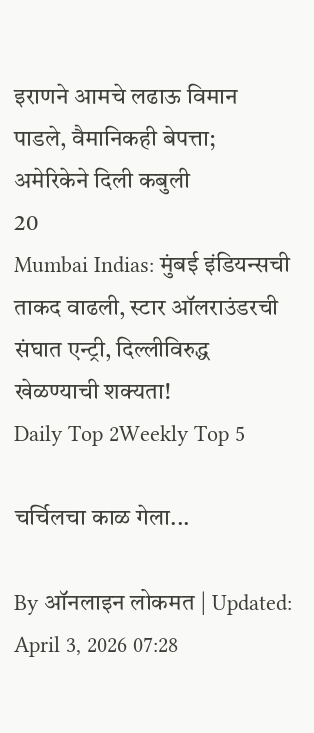इराणने आमचे लढाऊ विमान पाडले, वैमानिकही बेपत्ता; अमेरिकेने दिली कबुली
20
Mumbai Indias: मुंबई इंडियन्सची ताकद वाढली, स्टार ऑलराउंडरची संघात एन्ट्री, दिल्लीविरुद्ध खेळण्याची शक्यता!
Daily Top 2Weekly Top 5

चर्चिलचा काळ गेला...

By ऑनलाइन लोकमत | Updated: April 3, 2026 07:28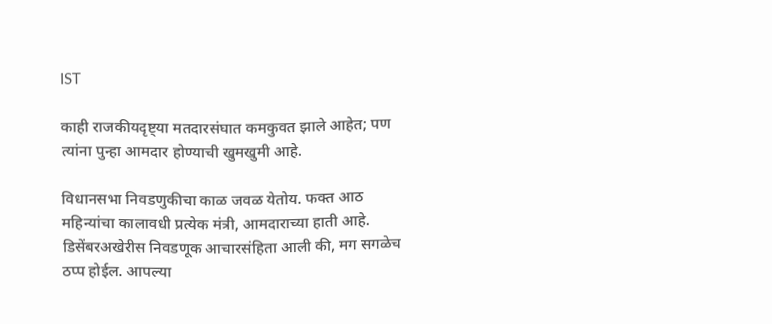IST

काही राजकीयदृष्ट्या मतदारसंघात कमकुवत झाले आहेत; पण त्यांना पुन्हा आमदार होण्याची खुमखुमी आहे.

विधानसभा निवडणुकीचा काळ जवळ येतोय. फक्त आठ महिन्यांचा कालावधी प्रत्येक मंत्री, आमदाराच्या हाती आहे. डिसेंबरअखेरीस निवडणूक आचारसंहिता आली की, मग सगळेच ठप्प होईल. आपल्या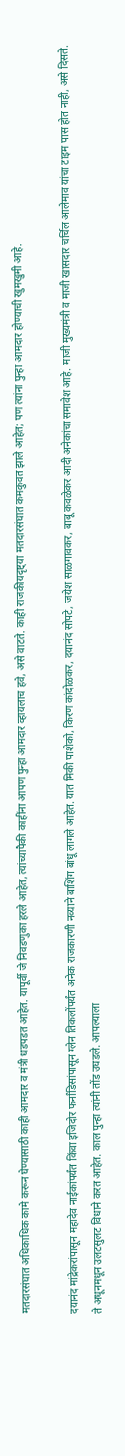मतदारसंघात अधिकाधिक कामे करून घेण्यासाठी काही आमदार व मंत्री धडपडत आहेत. यापूर्वी जे निवडणुका हरले आहेत, त्यांच्यापैकी काहींना आपण पुन्हा आमदार व्हायलाच हवे, असे वाटते. काही राजकीयदृष्ट्या मतदारसंघात कमकुवत झाले आहेत; पण त्यांना पुन्हा आमदार होण्याची खुमखुमी आहे.

दयानंद मांद्रेकरांपासून महादेव नाईकांपर्यंत किंवा इजिदोर फर्नांडिसांपासून ग्लेन तिकलोंपर्यंत अनेक राजकारणी नव्याने बाशिंग बांधू लागले आहेत. यात मिकी पाशेको, किरण कांदोळकर, दयानंद सोपटे, जयेश साळगावकर, बाबू कवळेकर आदी अनेकांचा समावेश आहे. माजी मुख्यमंत्री व माजी खासदार चर्चिल आलेमाव यांचा टाइम पास होत नाही, असे दिसते. ते अधूनमधून उलटसुलट विधाने करत आहेत. काल पुन्हा त्यांनी तोंड उघडले. आपल्याला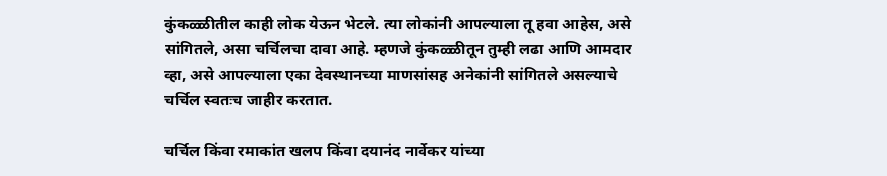कुंकळ्ळीतील काही लोक येऊन भेटले. त्या लोकांनी आपल्याला तू हवा आहेस, असे सांगितले, असा चर्चिलचा दावा आहे. म्हणजे कुंकळ्ळीतून तुम्ही लढा आणि आमदार व्हा, असे आपल्याला एका देवस्थानच्या माणसांसह अनेकांनी सांगितले असल्याचे चर्चिल स्वतःच जाहीर करतात.

चर्चिल किंवा रमाकांत खलप किंवा दयानंद नार्वेकर यांच्या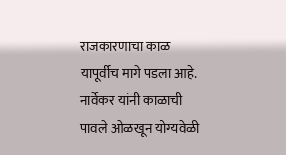राजकारणाचा काळ यापूर्वीच मागे पडला आहे. नार्वेकर यांनी काळाची पावले ओळखून योग्यवेळी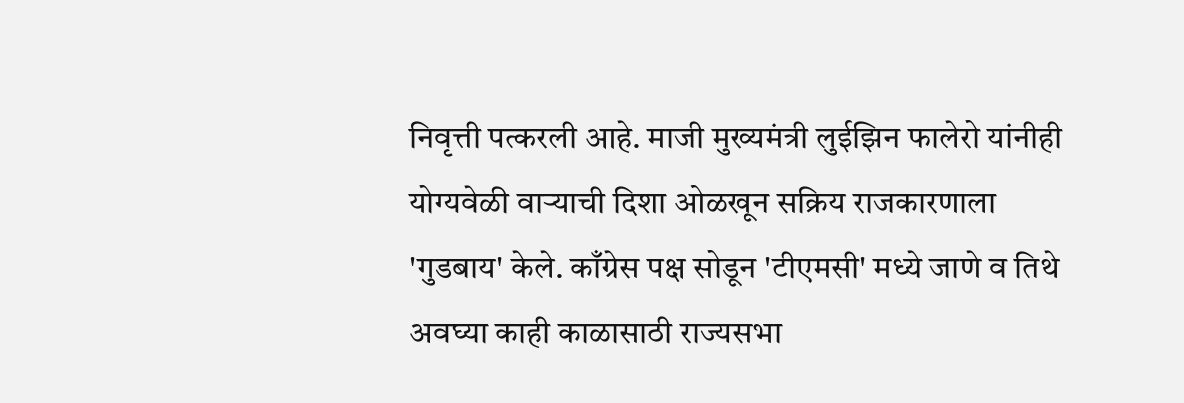निवृत्ती पत्करली आहे. माजी मुख्यमंत्री लुईझिन फालेरो यांनीही योग्यवेळी वाऱ्याची दिशा ओळखून सक्रिय राजकारणाला 'गुडबाय' केले. काँग्रेस पक्ष सोडून 'टीएमसी' मध्ये जाणे व तिथे अवघ्या काही काळासाठी राज्यसभा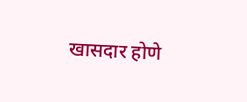खासदार होणे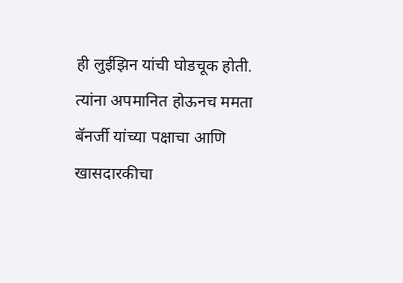ही लुईझिन यांची घोडचूक होती. त्यांना अपमानित होऊनच ममता बॅनर्जी यांच्या पक्षाचा आणि खासदारकीचा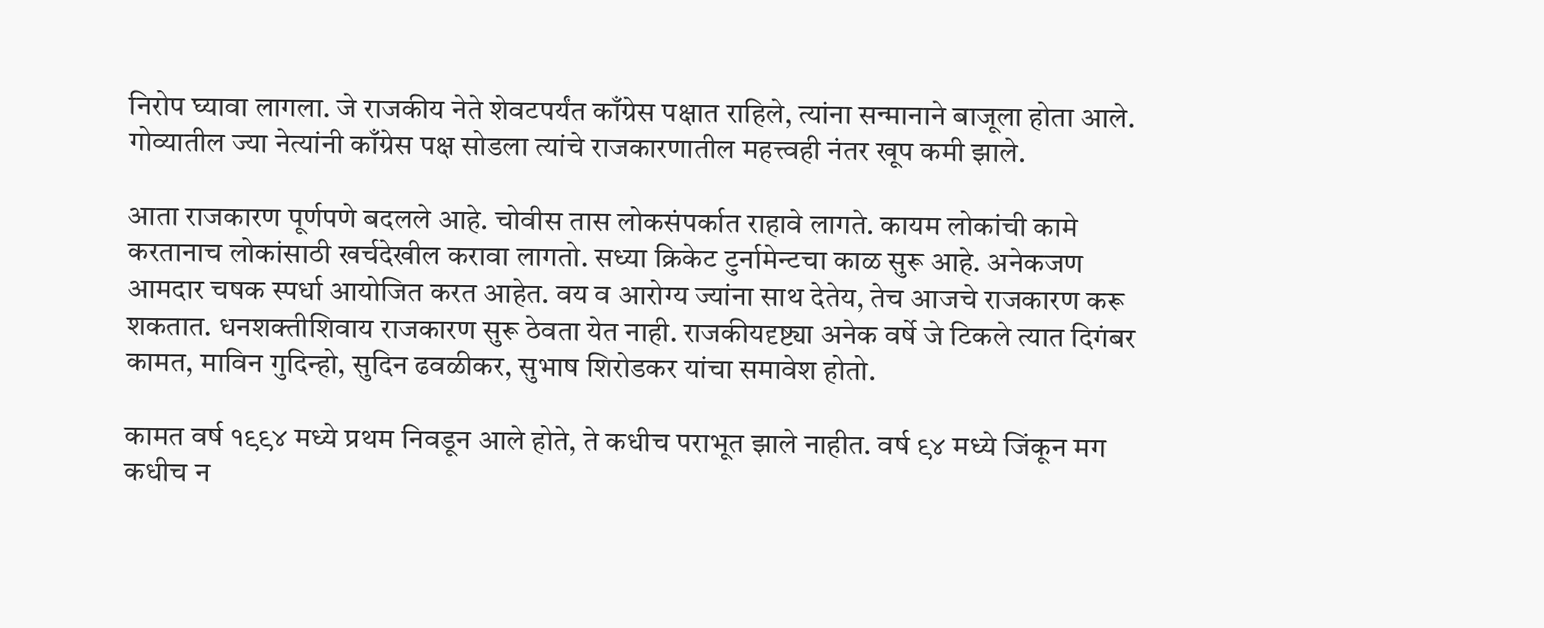निरोप घ्यावा लागला. जे राजकीय नेते शेवटपर्यंत काँग्रेस पक्षात राहिले, त्यांना सन्मानाने बाजूला होता आले. गोव्यातील ज्या नेत्यांनी काँग्रेस पक्ष सोडला त्यांचे राजकारणातील महत्त्वही नंतर खूप कमी झाले.

आता राजकारण पूर्णपणे बदलले आहे. चोवीस तास लोकसंपर्कात राहावे लागते. कायम लोकांची कामे करतानाच लोकांसाठी खर्चदेखील करावा लागतो. सध्या क्रिकेट टुर्नामेन्टचा काळ सुरू आहे. अनेकजण आमदार चषक स्पर्धा आयोजित करत आहेत. वय व आरोग्य ज्यांना साथ देतेय, तेच आजचे राजकारण करू शकतात. धनशक्तीशिवाय राजकारण सुरू ठेवता येत नाही. राजकीयदृष्ट्या अनेक वर्षे जे टिकले त्यात दिगंबर कामत, माविन गुदिन्हो, सुदिन ढवळीकर, सुभाष शिरोडकर यांचा समावेश होतो.

कामत वर्ष १९९४ मध्ये प्रथम निवडून आले होते, ते कधीच पराभूत झाले नाहीत. वर्ष ९४ मध्ये जिंकून मग कधीच न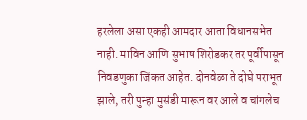हरलेला असा एकही आमदार आता विधानसभेत नाही. माविन आणि सुभाष शिरोडकर तर पूर्वीपासून निवडणुका जिंकत आहेत. दोनवेळा ते दोघे पराभूत झाले, तरी पुन्हा मुसंडी मारून वर आले व चांगलेच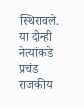स्थिरावले. या दोन्ही नेत्यांकडे प्रचंड राजकीय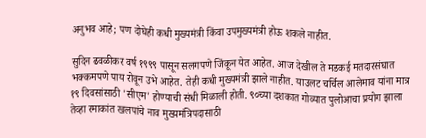अनुभव आहे; पण दोघेही कधी मुख्यमंत्री किंवा उपमुख्यमंत्री होऊ शकले नाहीत.

सुदिन ढवळीकर वर्ष १९९९ पासून सलगपणे जिंकून येत आहेत. आज देखील ते मडकई मतदारसंघात भक्कमपणे पाय रोवून उभे आहेत. तेही कधी मुख्यमंत्री झाले नाहीत. याउलट चर्चिल आलेमाव यांना मात्र १९ दिवसांसाठी 'सीएम' होण्याची संधी मिळाली होती. ९०च्या दशकात गोव्यात पुलोआचा प्रयोग झाला तेव्हा रमाकांत खलपांचे नाव मुख्यमंत्रिपदासाठी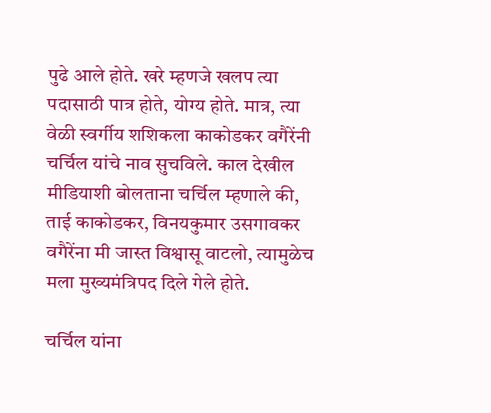पुढे आले होते. खरे म्हणजे खलप त्या पदासाठी पात्र होते, योग्य होते. मात्र, त्या वेळी स्वर्गीय शशिकला काकोडकर वगैरेंनी चर्चिल यांचे नाव सुचविले. काल देखील मीडियाशी बोलताना चर्चिल म्हणाले की, ताई काकोडकर, विनयकुमार उसगावकर वगैरेंना मी जास्त विश्वासू वाटलो, त्यामुळेच मला मुख्यमंत्रिपद दिले गेले होते.

चर्चिल यांना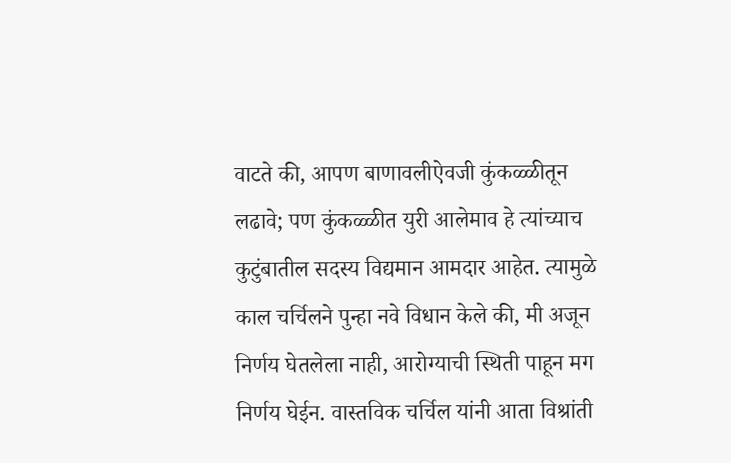वाटते की, आपण बाणावलीऐवजी कुंकळ्ळीतून लढावे; पण कुंकळ्ळीत युरी आलेमाव हे त्यांच्याच कुटुंबातील सदस्य विद्यमान आमदार आहेत. त्यामुळे काल चर्चिलने पुन्हा नवे विधान केले की, मी अजून निर्णय घेतलेला नाही, आरोग्याची स्थिती पाहून मग निर्णय घेईन. वास्तविक चर्चिल यांनी आता विश्रांती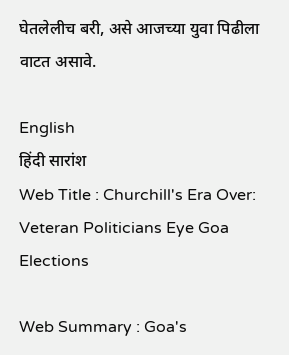घेतलेलीच बरी, असे आजच्या युवा पिढीला वाटत असावे.

English
हिंदी सारांश
Web Title : Churchill's Era Over: Veteran Politicians Eye Goa Elections

Web Summary : Goa's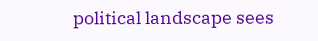political landscape sees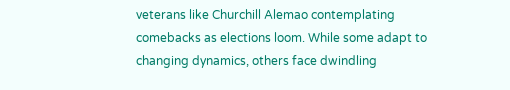veterans like Churchill Alemao contemplating comebacks as elections loom. While some adapt to changing dynamics, others face dwindling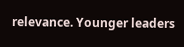relevance. Younger leaders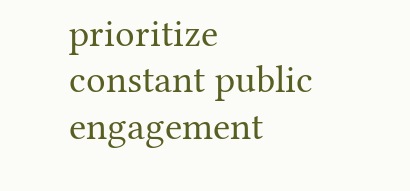prioritize constant public engagement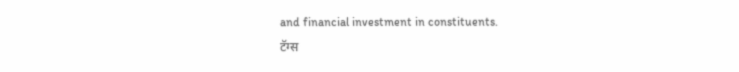and financial investment in constituents.
टॅग्स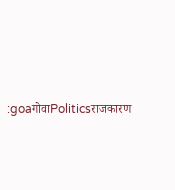:goaगोवाPoliticsराजकारण